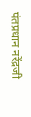पंतप्रधान नरेंद्रजी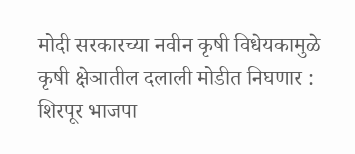मोदी सरकारच्या नवीन कृषी विधेयकामुळे कृषी क्षेञातील दलाली मोडीत निघणार : शिरपूर भाजपा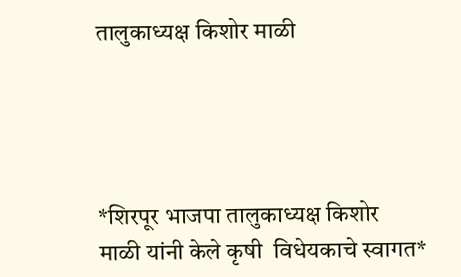तालुकाध्यक्ष किशोर माळी




*शिरपूर भाजपा तालुकाध्यक्ष किशोर माळी यांनी केले कृषी  विधेयकाचे स्वागत*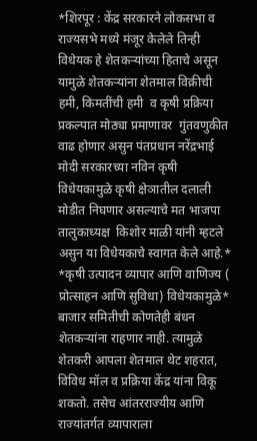*शिरपूर : केंद्र सरकारने लोकसभा व राज्यसभे मध्ये मंजूर केलेले तिन्ही विधेयक हे शेतकऱ्यांच्या हिताचे असून यामुळे शेतकऱ्यांना शेतमाल विक्रीची हमी, किमतींची हमी  व कृषी प्रक्रिया प्रकल्पात मोठ्या प्रमाणावर  गुंतवणुकीत वाढ होणार असुन पंतप्रधान नरेंद्रभाई मोदी सरकारच्या नविन कृषी विधेयकामुळे कृषी क्षेञातील दलाली मोडीत निघणार असल्याचे मत भाजपा तालुकाध्यक्ष  किशोर माळी यांनी म्हटले असुन या विधेयकाचे स्वागत केले आहे.* *कृषी उत्पादन व्यापार आणि वाणिज्य ( प्रोत्साहन आणि सुविधा) विधेयकामुळे* बाजार समितीची कोणतेही बंधन शेतकऱ्यांना राहणार नाही. त्यामुळे शेतकरी आपला शेतमाल थेट शहरात, विविध मॉल व प्रक्रिया केंद्र यांना विकू शकतो. तसेच आंतरराज्यीय आणि राज्यांतर्गत व्यापाराला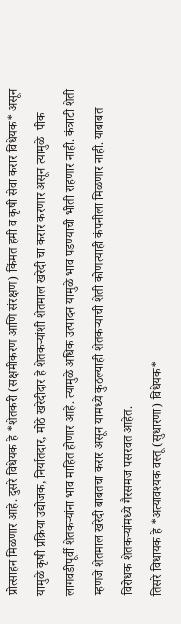प्रोत्साहन मिळणार आहे. दुसरे विधेयक हे *शेतकरी (सक्षमीकरण आणि संरक्षण) किंमत हमी व कृषी सेवा करार विधेयक* असून यामुळे कृषी प्रक्रिया उद्योजक, निर्यातदार, मोठे खरेदीदार हे शेतकऱ्यांशी शेतमाल खरेदी चा करार करणार असून त्यामुळे  पीक लागवडीपूर्वी शेतकऱ्यांना भाव माहित होणार आहे. त्यामुळे अधिक उत्पादन यामुळे भाव पडण्याची भीती राहणार नाही. कंत्राटी शेती म्हणजे शेतमाल खरेदी बाबतचा करार असून यामध्ये कुठल्याही शेतकऱ्याची शेती कोणत्याही कंपनीला मिळणार नाही. याबाबत विरोधक शेतकऱ्यांमध्ये गैरसमज पसरवत आहेत.
तिसरे विधायक हे *अत्यावश्यक वस्तू (सुधारणा) विधेयक*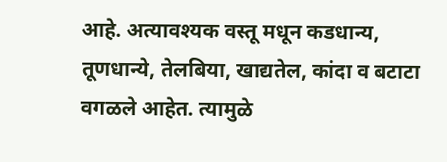आहे. अत्यावश्यक वस्तू मधून कडधान्य, तूणधान्ये, तेलबिया, खाद्यतेल, कांदा व बटाटा वगळले आहेत. त्यामुळे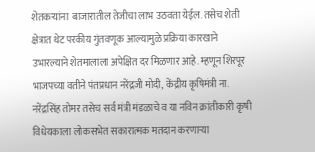शेतकऱ्यांना  बाजारातील तेजीचा लाभ उठवता येईल. तसेच शेती क्षेत्रात थेट परकीय गुंतवणूक आल्यामुळे प्रक्रिया कारखाने उभारल्याने शेतमालाला अपेक्षित दर मिळणार आहे. म्हणून शिरपूर भाजपच्या वतीने पंतप्रधान नरेंद्रजी मोदी, केंद्रीय कृषिमंत्री ना. नरेंद्रसिंह तोमर तसेच सर्व मंत्री मंडळाचे व या नविन क्रांतीकारी कृषी विधेयकाला लोकसभेत सकारात्मक मतदान करणार्‍या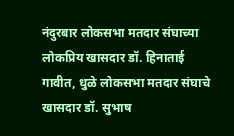नंदुरबार लोकसभा मतदार संघाच्या लोकप्रिय खासदार डॉ. हिनाताई गावीत, धुळे लोकसभा मतदार संघाचे खासदार डॉ. सुभाष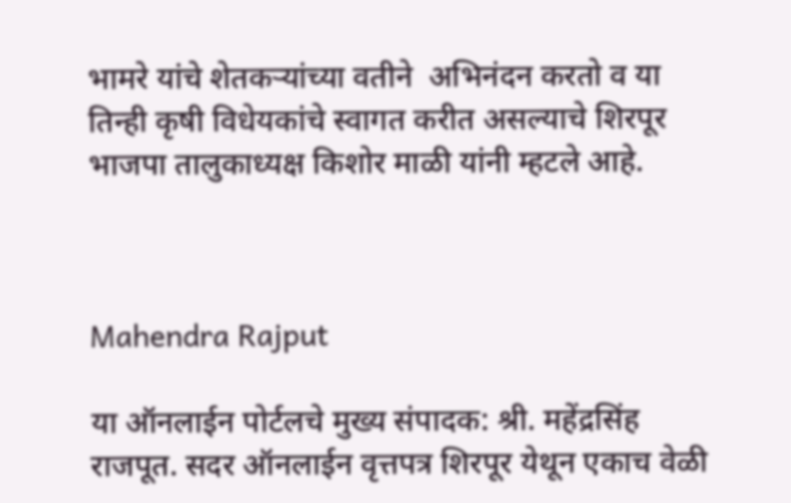भामरे यांचे शेतकर्‍यांच्या वतीने  अभिनंदन करतो व या तिन्ही कृषी विधेयकांचे स्वागत करीत असल्याचे शिरपूर भाजपा तालुकाध्यक्ष किशोर माळी यांनी म्हटले आहे.



Mahendra Rajput

या ऑनलाईन पोर्टलचे मुख्य संपादक: श्री. महेंद्रसिंह राजपूत. सदर ऑनलाईन वृत्तपत्र शिरपूर येथून एकाच वेळी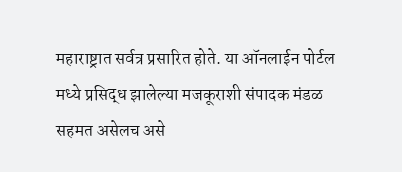महाराष्ट्रात सर्वत्र प्रसारित होते. या ऑनलाईन पोर्टल मध्ये प्रसिद्ध झालेल्या मजकूराशी संपादक मंडळ सहमत असेलच असे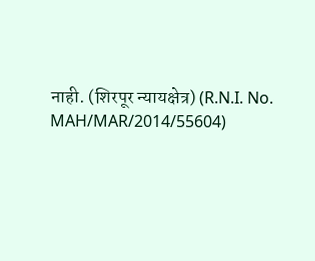नाही. (शिरपूर न्यायक्षेत्र) (R.N.I. No. MAH/MAR/2014/55604)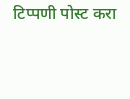टिप्पणी पोस्ट करा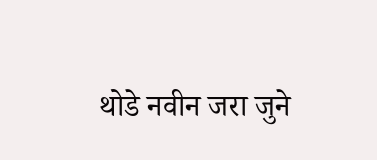थोडे नवीन जरा जुने